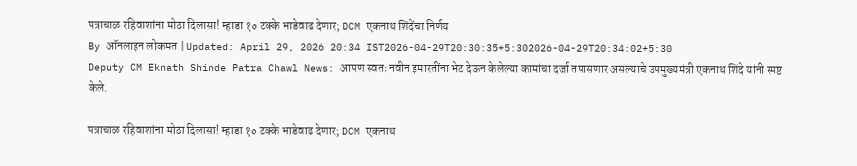पत्राचाळ रहिवाशांना मोठा दिलासा! म्हाडा १० टक्के भाडेवाढ देणार; DCM एकनाथ शिंदेंचा निर्णय
By ऑनलाइन लोकमत | Updated: April 29, 2026 20:34 IST2026-04-29T20:30:35+5:302026-04-29T20:34:02+5:30
Deputy CM Eknath Shinde Patra Chawl News: आपण स्वतः नवीन इमारतींना भेट देऊन केलेल्या कामांचा दर्जा तपासणार असल्याचे उपमुख्यमंत्री एकनाथ शिंदे यांनी स्पष्ट केले.

पत्राचाळ रहिवाशांना मोठा दिलासा! म्हाडा १० टक्के भाडेवाढ देणार; DCM एकनाथ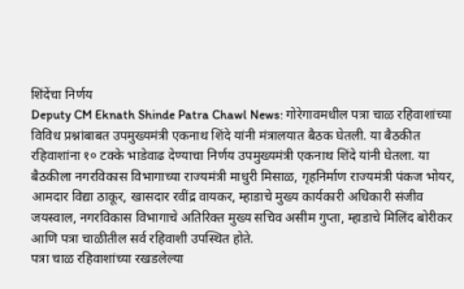शिंदेंचा निर्णय
Deputy CM Eknath Shinde Patra Chawl News: गोरेगावमधील पत्रा चाळ रहिवाशांच्या विविध प्रश्नांबाबत उपमुख्यमंत्री एकनाथ शिंदे यांनी मंत्रालयात बैठक घेतली. या बैठकीत रहिवाशांना १० टक्के भाडेवाढ देण्याचा निर्णय उपमुख्यमंत्री एकनाथ शिंदे यांनी घेतला. या बैठकीला नगरविकास विभागाच्या राज्यमंत्री माधुरी मिसाळ, गृहनिर्माण राज्यमंत्री पंकज भोयर, आमदार विद्या ठाकूर, खासदार रवींद्र वायकर, म्हाडाचे मुख्य कार्यकारी अधिकारी संजीव जयस्वाल, नगरविकास विभागाचे अतिरिक्त मुख्य सचिव असीम गुप्ता, म्हाडाचे मिलिंद बोरीकर आणि पत्रा चाळीतील सर्व रहिवाशी उपस्थित होते.
पत्रा चाळ रहिवाशांच्या रखडलेल्या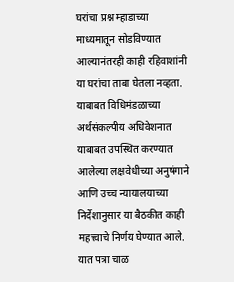घरांचा प्रश्न म्हाडाच्या माध्यमातून सोडविण्यात आल्यानंतरही काही रहिवाशांनी या घरांचा ताबा घेतला नव्हता. याबाबत विधिमंडळाच्या अर्थसंकल्पीय अधिवेशनात याबाबत उपस्थित करण्यात आलेल्या लक्षवेधीच्या अनुषंगाने आणि उच्च न्यायालयाच्या निर्देशानुसार या बैठकीत काही महत्त्वाचे निर्णय घेण्यात आले. यात पत्रा चाळ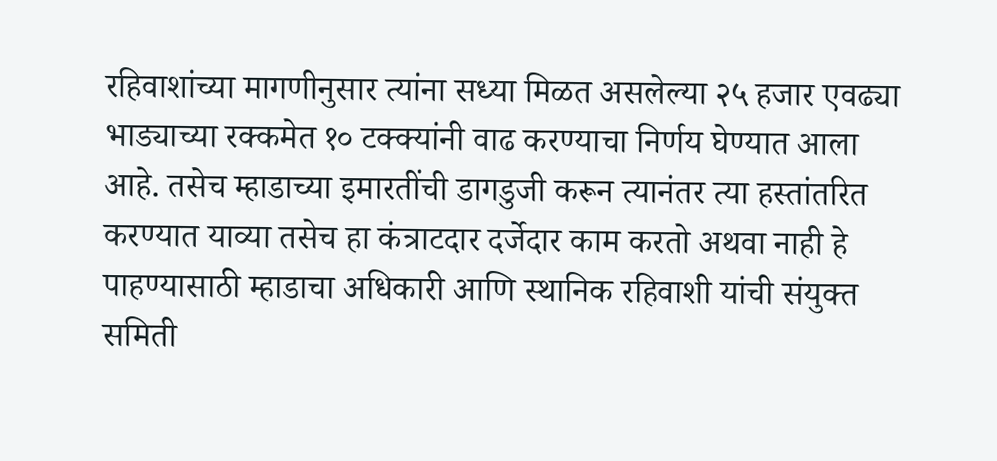रहिवाशांच्या मागणीनुसार त्यांना सध्या मिळत असलेल्या २५ हजार एवढ्या भाड्याच्या रक्कमेत १० टक्क्यांनी वाढ करण्याचा निर्णय घेण्यात आला आहे. तसेच म्हाडाच्या इमारतींची डागडुजी करून त्यानंतर त्या हस्तांतरित करण्यात याव्या तसेच हा कंत्राटदार दर्जेदार काम करतो अथवा नाही हे पाहण्यासाठी म्हाडाचा अधिकारी आणि स्थानिक रहिवाशी यांची संयुक्त समिती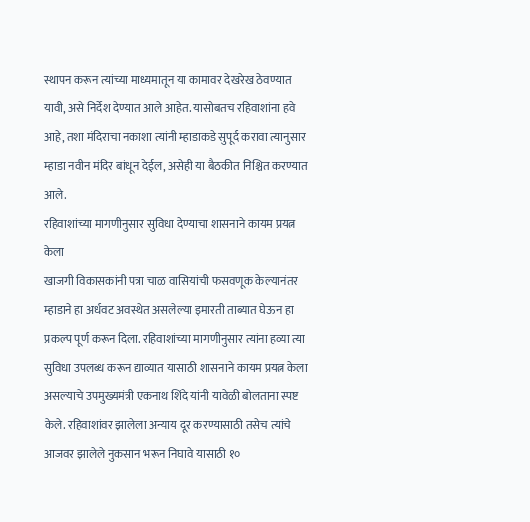स्थापन करून त्यांच्या माध्यमातून या कामावर देखरेख ठेवण्यात यावी, असे निर्देश देण्यात आले आहेत. यासोबतच रहिवाशांना हवे आहे, तशा मंदिराचा नकाशा त्यांनी म्हाडाकडे सुपूर्द करावा त्यानुसार म्हाडा नवीन मंदिर बांधून देईल, असेही या बैठकीत निश्चित करण्यात आले.
रहिवाशांच्या मागणीनुसार सुविधा देण्याचा शासनाने कायम प्रयत्न केला
खाजगी विकासकांनी पत्रा चाळ वासियांची फसवणूक केल्यानंतर म्हाडाने हा अर्धवट अवस्थेत असलेल्या इमारती ताब्यात घेऊन हा प्रकल्प पूर्ण करून दिला. रहिवाशांच्या मागणीनुसार त्यांना हव्या त्या सुविधा उपलब्ध करून द्याव्यात यासाठी शासनाने कायम प्रयत्न केला असल्याचे उपमुख्यमंत्री एकनाथ शिंदे यांनी यावेळी बोलताना स्पष्ट केले. रहिवाशांवर झालेला अन्याय दूर करण्यासाठी तसेच त्यांचे आजवर झालेले नुकसान भरून निघावे यासाठी १०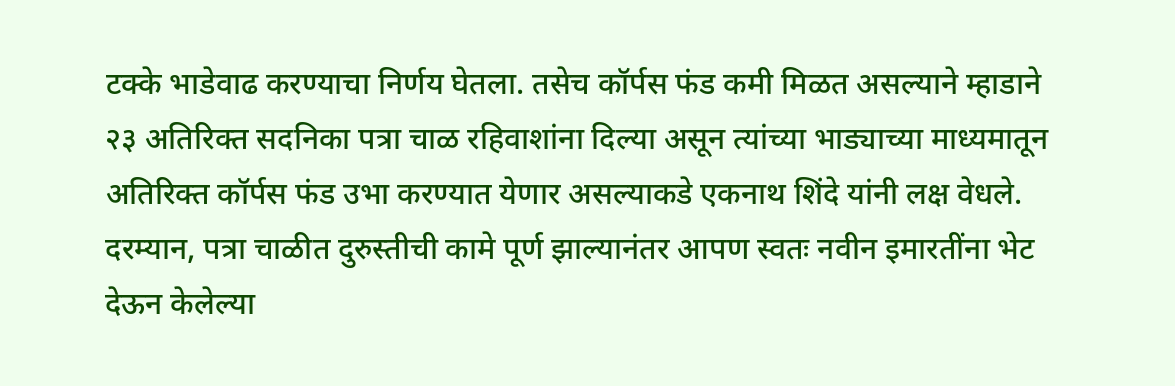टक्के भाडेवाढ करण्याचा निर्णय घेतला. तसेच कॉर्पस फंड कमी मिळत असल्याने म्हाडाने २३ अतिरिक्त सदनिका पत्रा चाळ रहिवाशांना दिल्या असून त्यांच्या भाड्याच्या माध्यमातून अतिरिक्त कॉर्पस फंड उभा करण्यात येणार असल्याकडे एकनाथ शिंदे यांनी लक्ष वेधले.
दरम्यान, पत्रा चाळीत दुरुस्तीची कामे पूर्ण झाल्यानंतर आपण स्वतः नवीन इमारतींना भेट देऊन केलेल्या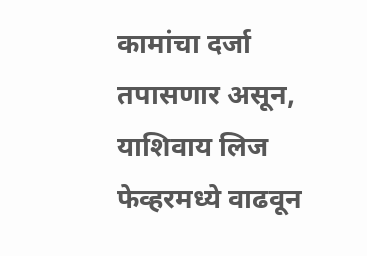कामांचा दर्जा तपासणार असून, याशिवाय लिज फेव्हरमध्ये वाढवून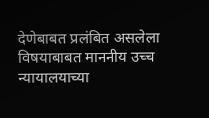देणेबाबत प्रलंबित असलेला विषयाबाबत माननीय उच्च न्यायालयाच्या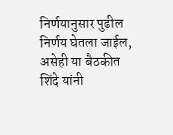निर्णयानुसार पुढील निर्णय घेतला जाईल, असेही या बैठकीत शिंदे यांनी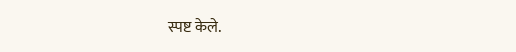स्पष्ट केले.